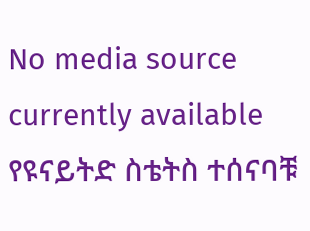No media source currently available
የዩናይትድ ስቴትስ ተሰናባቹ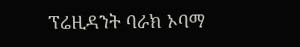ፕሬዚዳንት ባራክ ኦባማ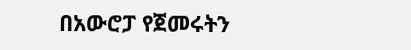በአውሮፓ የጀመሩትን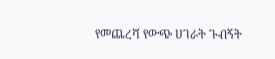የመጨረሻ የውጭ ሀገራት ጉብኝት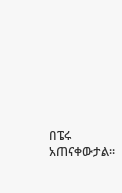በፔሩ አጠናቀውታል።